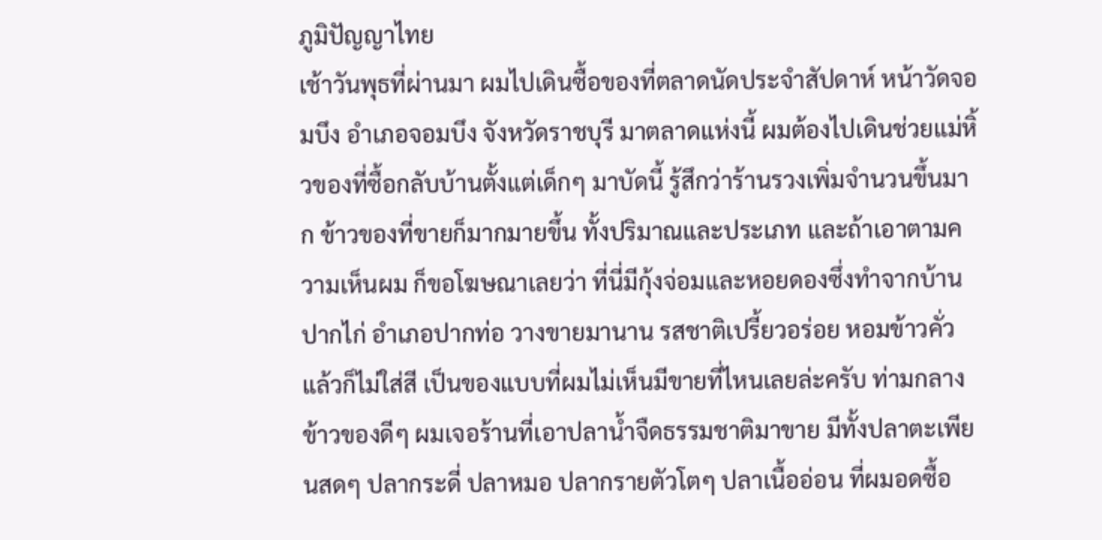ภูมิปัญญาไทย
เช้าวันพุธที่ผ่านมา ผมไปเดินซื้อของที่ตลาดนัดประจำสัปดาห์ หน้าวัดจอมบึง อำเภอจอมบึง จังหวัดราชบุรี มาตลาดแห่งนี้ ผมต้องไปเดินช่วยแม่หิ้วของที่ซื้อกลับบ้านตั้งแต่เด็กๆ มาบัดนี้ รู้สึกว่าร้านรวงเพิ่มจำนวนขึ้นมาก ข้าวของที่ขายก็มากมายขึ้น ทั้งปริมาณและประเภท และถ้าเอาตามความเห็นผม ก็ขอโฆษณาเลยว่า ที่นี่มีกุ้งจ่อมและหอยดองซึ่งทำจากบ้านปากไก่ อำเภอปากท่อ วางขายมานาน รสชาติเปรี้ยวอร่อย หอมข้าวคั่ว แล้วก็ไม่ใส่สี เป็นของแบบที่ผมไม่เห็นมีขายที่ไหนเลยล่ะครับ ท่ามกลางข้าวของดีๆ ผมเจอร้านที่เอาปลาน้ำจืดธรรมชาติมาขาย มีทั้งปลาตะเพียนสดๆ ปลากระดี่ ปลาหมอ ปลากรายตัวโตๆ ปลาเนื้ออ่อน ที่ผมอดซื้อ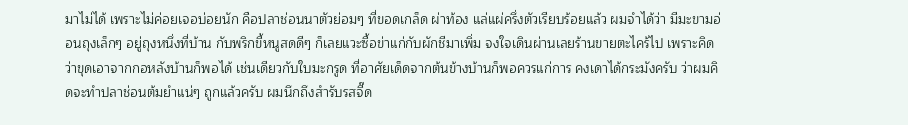มาไม่ได้ เพราะไม่ค่อยเจอบ่อยนัก คือปลาช่อนนาตัวย่อมๆ ที่ขอดเกล็ด ผ่าท้อง แล่แผ่ครึ่งตัวเรียบร้อยแล้ว ผมจำได้ว่า มีมะขามอ่อนถุงเล็กๆ อยู่ถุงหนึ่งที่บ้าน กับพริกขี้หนูสดดีๆ ก็เลยแวะซื้อข่าแก่กับผักชีมาเพิ่ม จงใจเดินผ่านเลยร้านขายตะไคร้ไป เพราะคิดว่าขุดเอาจากกอหลังบ้านก็พอได้ เช่นเดียวกับใบมะกรูด ที่อาศัยเด็ดจากต้นข้างบ้านก็พอควรแก่การ คงเดาได้กระมังครับ ว่าผมคิดจะทำปลาช่อนต้มยำแน่ๆ ถูกแล้วครับ ผมนึกถึงสำรับรสจี๊ด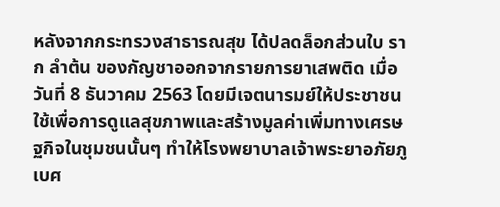หลังจากกระทรวงสาธารณสุข ได้ปลดล็อกส่วนใบ ราก ลำต้น ของกัญชาออกจากรายการยาเสพติด เมื่อวันที่ 8 ธันวาคม 2563 โดยมีเจตนารมย์ให้ประชาชนใช้เพื่อการดูแลสุขภาพและสร้างมูลค่าเพิ่มทางเศรษฐกิจในชุมชนนั้นๆ ทำให้โรงพยาบาลเจ้าพระยาอภัยภูเบศ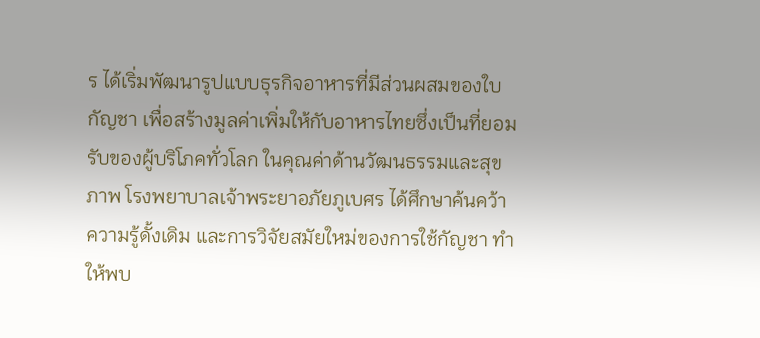ร ได้เริ่มพัฒนารูปแบบธุรกิจอาหารที่มีส่วนผสมของใบกัญชา เพื่อสร้างมูลค่าเพิ่มให้กับอาหารไทยซึ่งเป็นที่ยอมรับของผู้บริโภคทั่วโลก ในคุณค่าด้านวัฒนธรรมและสุขภาพ โรงพยาบาลเจ้าพระยาอภัยภูเบศร ได้ศึกษาค้นคว้าความรู้ดั้งเดิม และการวิจัยสมัยใหม่ของการใช้กัญชา ทำให้พบ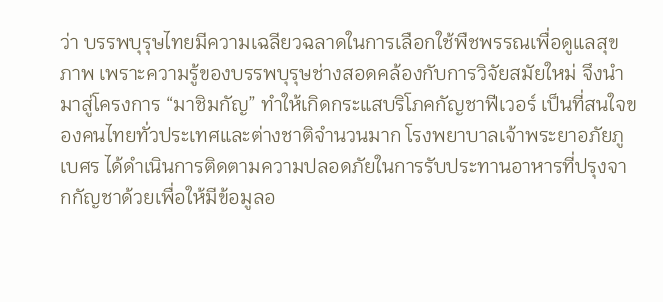ว่า บรรพบุรุษไทยมีความเฉลียวฉลาดในการเลือกใช้พืชพรรณเพื่อดูแลสุขภาพ เพราะความรู้ของบรรพบุรุษช่างสอดคล้องกับการวิจัยสมัยใหม่ จึงนำมาสู่โครงการ “มาชิมกัญ” ทำให้เกิดกระแสบริโภคกัญชาฟีเวอร์ เป็นที่สนใจของคนไทยทั่วประเทศและต่างชาติจำนวนมาก โรงพยาบาลเจ้าพระยาอภัยภูเบศร ได้ดำเนินการติดตามความปลอดภัยในการรับประทานอาหารที่ปรุงจากกัญชาด้วยเพื่อให้มีข้อมูลอ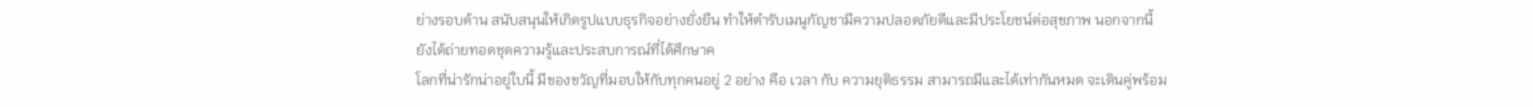ย่างรอบด้าน สนับสนุนให้เกิดรูปแบบธุรกิจอย่างยั่งยืน ทำให้ตำรับเมนูกัญชามีความปลอดภัยดีและมีประโยชน์ต่อสุขภาพ นอกจากนี้ ยังได้ถ่ายทอดชุดความรู้และประสบการณ์ที่ได้ศึกษาค
โลกที่น่ารักน่าอยู่ใบนี้ มีของขวัญที่มอบให้กับทุกคนอยู่ 2 อย่าง คือ เวลา กับ ความยุติธรรม สามารถมีและได้เท่ากันหมด จะเดินคู่พร้อม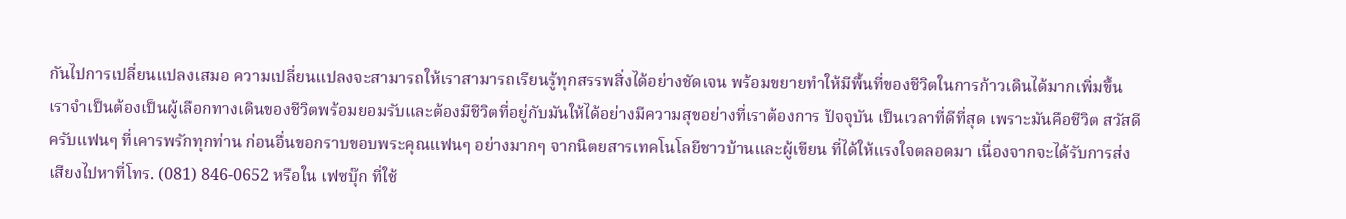กันไปการเปลี่ยนแปลงเสมอ ความเปลี่ยนแปลงจะสามารถให้เราสามารถเรียนรู้ทุกสรรพสิ่งได้อย่างชัดเจน พร้อมขยายทำให้มีพื้นที่ของชีวิตในการก้าวเดินได้มากเพิ่มขึ้น เราจำเป็นต้องเป็นผู้เลือกทางเดินของชีวิตพร้อมยอมรับและต้องมีชีวิตที่อยู่กับมันให้ได้อย่างมีความสุขอย่างที่เราต้องการ ปัจจุบัน เป็นเวลาที่ดีที่สุด เพราะมันคือชีวิต สวัสดีครับแฟนๆ ที่เคารพรักทุกท่าน ก่อนอื่นขอกราบขอบพระคุณแฟนๆ อย่างมากๆ จากนิตยสารเทคโนโลยีชาวบ้านและผู้เขียน ที่ได้ให้แรงใจตลอดมา เนื่องจากจะได้รับการส่งเสียงไปหาที่โทร. (081) 846-0652 หรือใน เฟซบุ๊ก ที่ใช้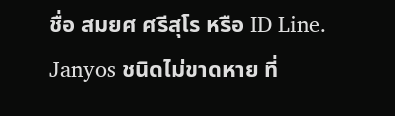ชื่อ สมยศ ศรีสุโร หรือ ID Line. Janyos ชนิดไม่ขาดหาย ที่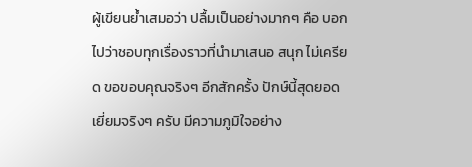ผู้เขียนย้ำเสมอว่า ปลื้มเป็นอย่างมากๆ คือ บอกไปว่าชอบทุกเรื่องราวที่นำมาเสนอ สนุก ไม่เครียด ขอขอบคุณจริงๆ อีกสักครั้ง ปักษ์นี้สุดยอดเยี่ยมจริงๆ ครับ มีความภูมิใจอย่าง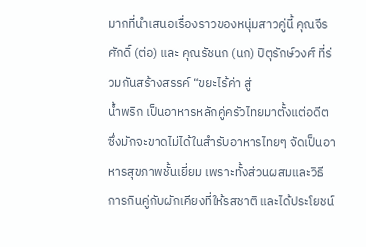มากที่นำเสนอเรื่องราวของหนุ่มสาวคู่นี้ คุณจีรศักดิ์ (ต่อ) และ คุณรัชนก (นก) ปิตุรักษ์วงศ์ ที่ร่วมกันสร้างสรรค์ “ขยะไร้ค่า สู่
น้ำพริก เป็นอาหารหลักคู่ครัวไทยมาตั้งแต่อดีต ซึ่งมักจะขาดไม่ได้ในสำรับอาหารไทยๆ จัดเป็นอาหารสุขภาพชั้นเยี่ยม เพราะทั้งส่วนผสมและวิธีการกินคู่กับผักเคียงที่ให้รสชาติ และได้ประโยชน์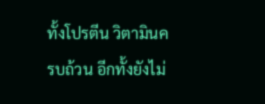ทั้งโปรตีน วิตามินครบถ้วน อีกทั้งยังไม่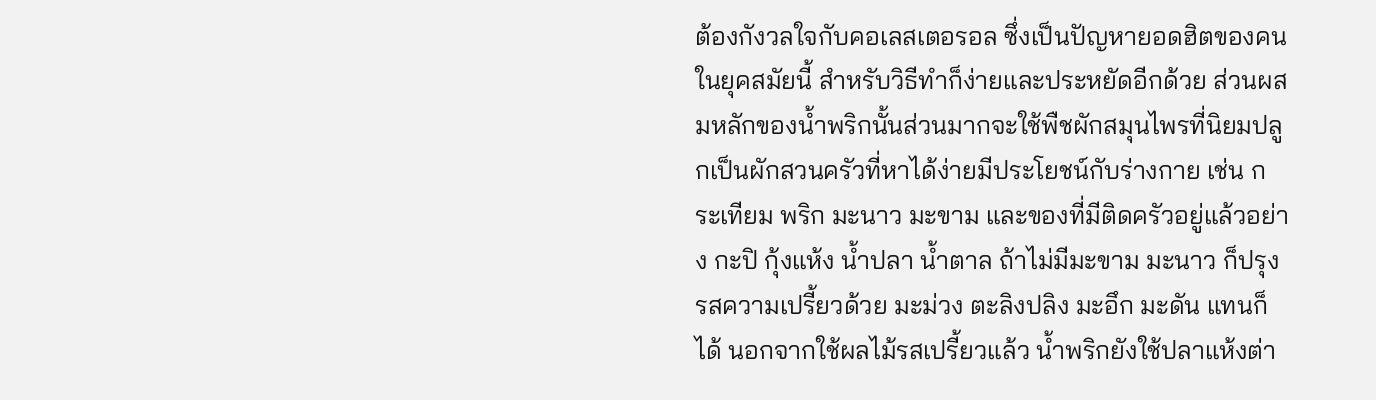ต้องกังวลใจกับคอเลสเตอรอล ซึ่งเป็นปัญหายอดฮิตของคนในยุคสมัยนี้ สำหรับวิธีทำก็ง่ายและประหยัดอีกด้วย ส่วนผสมหลักของน้ำพริกนั้นส่วนมากจะใช้พืชผักสมุนไพรที่นิยมปลูกเป็นผักสวนครัวที่หาได้ง่ายมีประโยชน์กับร่างกาย เช่น กระเทียม พริก มะนาว มะขาม และของที่มีติดครัวอยู่แล้วอย่าง กะปิ กุ้งแห้ง น้ำปลา น้ำตาล ถ้าไม่มีมะขาม มะนาว ก็ปรุงรสความเปรี้ยวด้วย มะม่วง ตะลิงปลิง มะอึก มะดัน แทนก็ได้ นอกจากใช้ผลไม้รสเปรี้ยวแล้ว น้ำพริกยังใช้ปลาแห้งต่า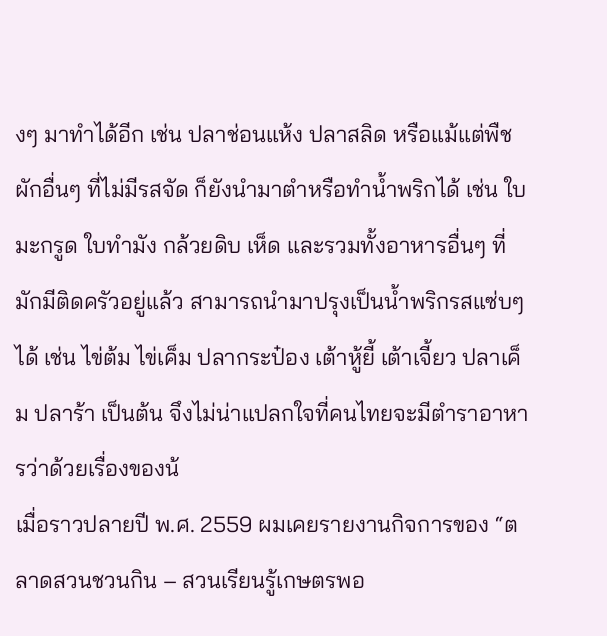งๆ มาทำได้อีก เช่น ปลาช่อนแห้ง ปลาสลิด หรือแม้แต่พืชผักอื่นๆ ที่ไม่มีรสจัด ก็ยังนำมาตำหรือทำน้ำพริกได้ เช่น ใบมะกรูด ใบทำมัง กล้วยดิบ เห็ด และรวมทั้งอาหารอื่นๆ ที่มักมีติดครัวอยู่แล้ว สามารถนำมาปรุงเป็นน้ำพริกรสแซ่บๆ ได้ เช่น ไข่ต้ม ไข่เค็ม ปลากระป๋อง เต้าหู้ยี้ เต้าเจี้ยว ปลาเค็ม ปลาร้า เป็นต้น จึงไม่น่าแปลกใจที่คนไทยจะมีตำราอาหารว่าด้วยเรื่องของน้
เมื่อราวปลายปี พ.ศ. 2559 ผมเคยรายงานกิจการของ “ตลาดสวนชวนกิน – สวนเรียนรู้เกษตรพอ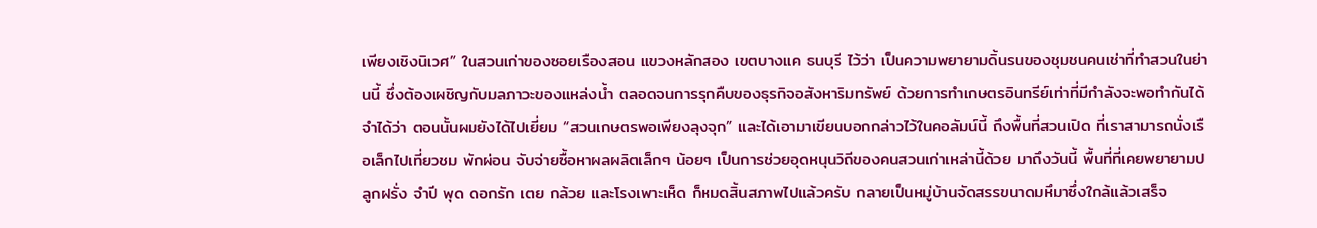เพียงเชิงนิเวศ” ในสวนเก่าของซอยเรืองสอน แขวงหลักสอง เขตบางแค ธนบุรี ไว้ว่า เป็นความพยายามดิ้นรนของชุมชนคนเช่าที่ทำสวนในย่านนี้ ซึ่งต้องเผชิญกับมลภาวะของแหล่งน้ำ ตลอดจนการรุกคืบของธุรกิจอสังหาริมทรัพย์ ด้วยการทำเกษตรอินทรีย์เท่าที่มีกำลังจะพอทำกันได้ จำได้ว่า ตอนนั้นผมยังได้ไปเยี่ยม “สวนเกษตรพอเพียงลุงจุก” และได้เอามาเขียนบอกกล่าวไว้ในคอลัมน์นี้ ถึงพื้นที่สวนเปิด ที่เราสามารถนั่งเรือเล็กไปเที่ยวชม พักผ่อน จับจ่ายซื้อหาผลผลิตเล็กๆ น้อยๆ เป็นการช่วยอุดหนุนวิถีของคนสวนเก่าเหล่านี้ด้วย มาถึงวันนี้ พื้นที่ที่เคยพยายามปลูกฝรั่ง จำปี พุด ดอกรัก เตย กล้วย และโรงเพาะเห็ด ก็หมดสิ้นสภาพไปแล้วครับ กลายเป็นหมู่บ้านจัดสรรขนาดมหึมาซึ่งใกล้แล้วเสร็จ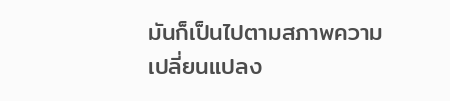มันก็เป็นไปตามสภาพความเปลี่ยนแปลง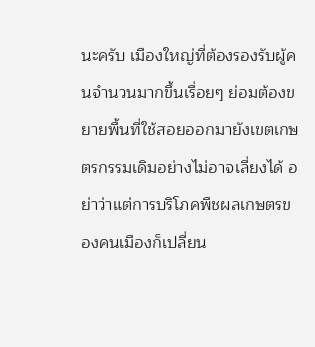นะครับ เมืองใหญ่ที่ต้องรองรับผู้คนจำนวนมากขึ้นเรื่อยๆ ย่อมต้องขยายพื้นที่ใช้สอยออกมายังเขตเกษตรกรรมเดิมอย่างไม่อาจเลี่ยงได้ อย่าว่าแต่การบริโภคพืชผลเกษตรของคนเมืองก็เปลี่ยน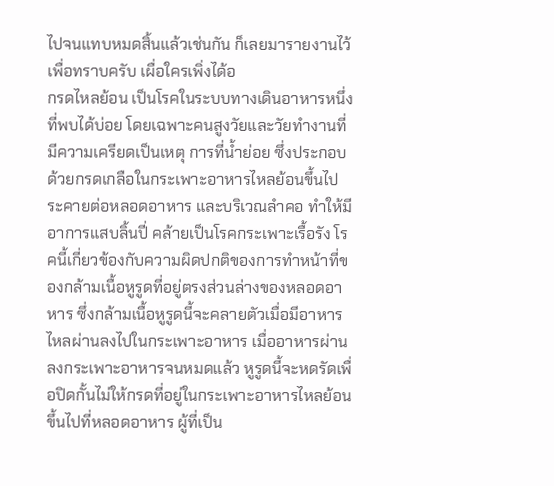ไปจนแทบหมดสิ้นแล้วเช่นกัน ก็เลยมารายงานไว้เพื่อทราบครับ เผื่อใครเพิ่งได้อ
กรดไหลย้อน เป็นโรคในระบบทางเดินอาหารหนึ่งที่พบได้บ่อย โดยเฉพาะคนสูงวัยและวัยทำงานที่มีความเครียดเป็นเหตุ การที่น้ำย่อย ซึ่งประกอบด้วยกรดเกลือในกระเพาะอาหารไหลย้อนขึ้นไประคายต่อหลอดอาหาร และบริเวณลำคอ ทำให้มีอาการแสบลิ้นปี่ คล้ายเป็นโรคกระเพาะเรื้อรัง โรคนี้เกี่ยวข้องกับความผิดปกติของการทำหน้าที่ของกล้ามเนื้อหูรูดที่อยู่ตรงส่วนล่างของหลอดอาหาร ซึ่งกล้ามเนื้อหูรูดนี้จะคลายตัวเมื่อมีอาหารไหลผ่านลงไปในกระเพาะอาหาร เมื่ออาหารผ่านลงกระเพาะอาหารจนหมดแล้ว หูรูดนี้จะหดรัดเพื่อปิดกั้นไม่ให้กรดที่อยู่ในกระเพาะอาหารไหลย้อนขึ้นไปที่หลอดอาหาร ผู้ที่เป็น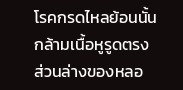โรคกรดไหลย้อนนั้น กล้ามเนื้อหูรูดตรงส่วนล่างของหลอ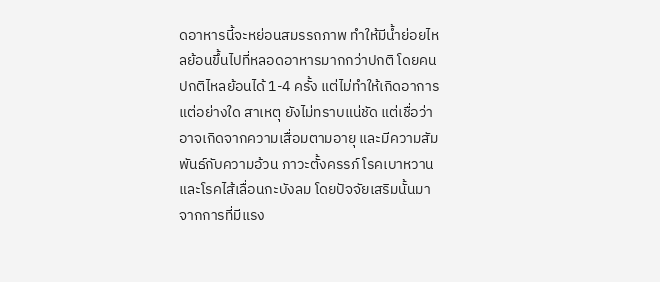ดอาหารนี้จะหย่อนสมรรถภาพ ทำให้มีน้ำย่อยไหลย้อนขึ้นไปที่หลอดอาหารมากกว่าปกติ โดยคนปกติไหลย้อนได้ 1-4 ครั้ง แต่ไม่ทำให้เกิดอาการแต่อย่างใด สาเหตุ ยังไม่ทราบแน่ชัด แต่เชื่อว่าอาจเกิดจากความเสื่อมตามอายุ และมีความสัมพันธ์กับความอ้วน ภาวะตั้งครรภ์ โรคเบาหวาน และโรคไส้เลื่อนกะบังลม โดยปัจจัยเสริมนั้นมาจากการที่มีแรง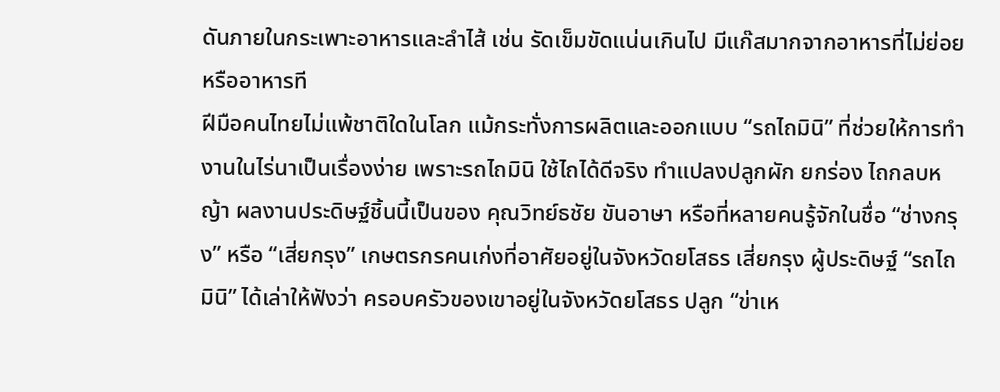ดันภายในกระเพาะอาหารและลำไส้ เช่น รัดเข็มขัดแน่นเกินไป มีแก๊สมากจากอาหารที่ไม่ย่อย หรืออาหารที
ฝีมือคนไทยไม่แพ้ชาติใดในโลก แม้กระทั่งการผลิตและออกแบบ “รถไถมินิ” ที่ช่วยให้การทำงานในไร่นาเป็นเรื่องง่าย เพราะรถไถมินิ ใช้ไถได้ดีจริง ทำแปลงปลูกผัก ยกร่อง ไถกลบหญ้า ผลงานประดิษฐ์ชิ้นนี้เป็นของ คุณวิทย์ธชัย ขันอาษา หรือที่หลายคนรู้จักในชื่อ “ช่างกรุง” หรือ “เสี่ยกรุง” เกษตรกรคนเก่งที่อาศัยอยู่ในจังหวัดยโสธร เสี่ยกรุง ผู้ประดิษฐ์ “รถไถมินิ” ได้เล่าให้ฟังว่า ครอบครัวของเขาอยู่ในจังหวัดยโสธร ปลูก “ข่าเห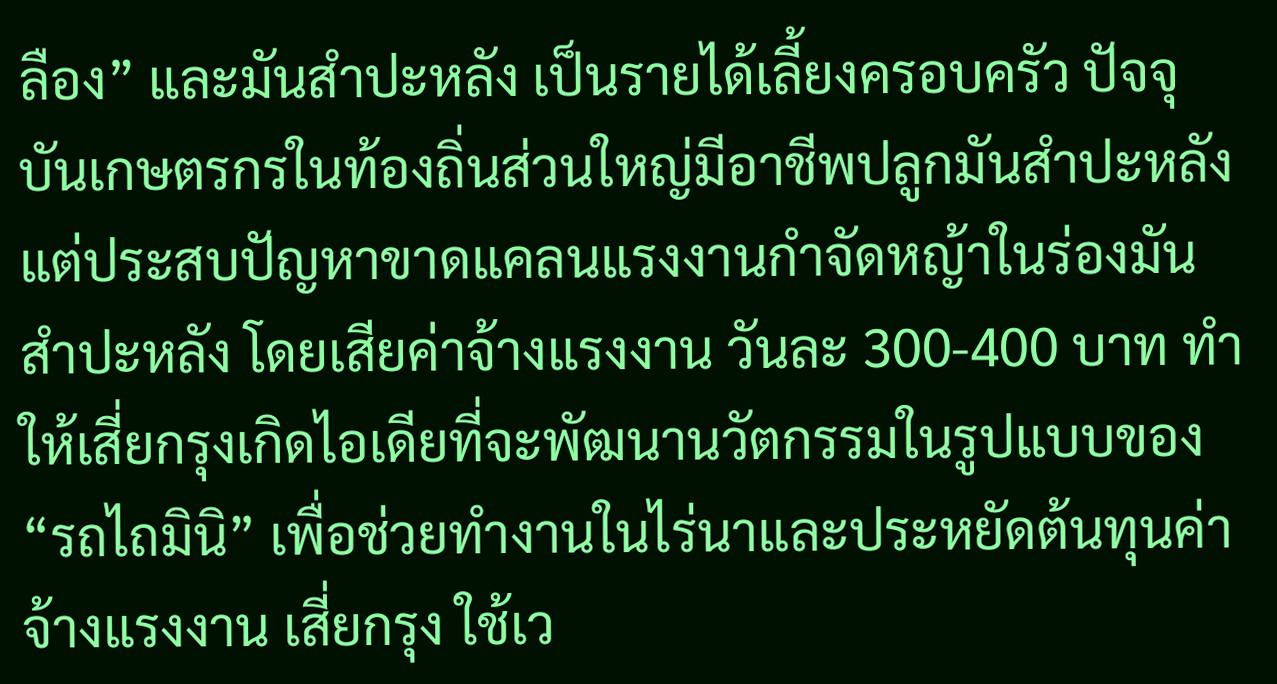ลือง” และมันสำปะหลัง เป็นรายได้เลี้ยงครอบครัว ปัจจุบันเกษตรกรในท้องถิ่นส่วนใหญ่มีอาชีพปลูกมันสำปะหลัง แต่ประสบปัญหาขาดแคลนแรงงานกำจัดหญ้าในร่องมันสำปะหลัง โดยเสียค่าจ้างแรงงาน วันละ 300-400 บาท ทำให้เสี่ยกรุงเกิดไอเดียที่จะพัฒนานวัตกรรมในรูปแบบของ “รถไถมินิ” เพื่อช่วยทำงานในไร่นาและประหยัดต้นทุนค่าจ้างแรงงาน เสี่ยกรุง ใช้เว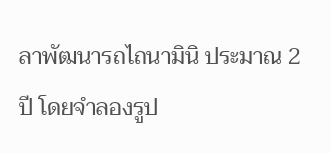ลาพัฒนารถไถนามินิ ประมาณ 2 ปี โดยจำลองรูป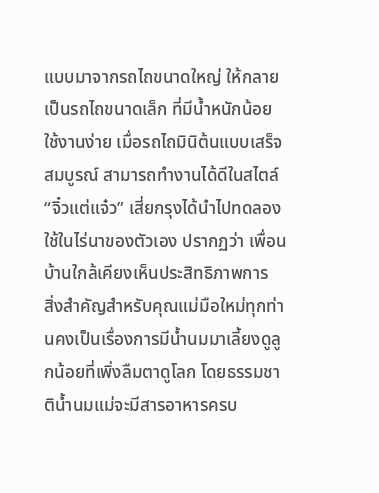แบบมาจากรถไถขนาดใหญ่ ให้กลายเป็นรถไถขนาดเล็ก ที่มีน้ำหนักน้อย ใช้งานง่าย เมื่อรถไถมินิต้นแบบเสร็จสมบูรณ์ สามารถทำงานได้ดีในสไตล์ “จิ๋วแต่แจ๋ว” เสี่ยกรุงได้นำไปทดลองใช้ในไร่นาของตัวเอง ปรากฏว่า เพื่อนบ้านใกล้เคียงเห็นประสิทธิภาพการ
สิ่งสำคัญสำหรับคุณแม่มือใหม่ทุกท่านคงเป็นเรื่องการมีน้ำนมมาเลี้ยงดูลูกน้อยที่เพิ่งลืมตาดูโลก โดยธรรมชาติน้ำนมแม่จะมีสารอาหารครบ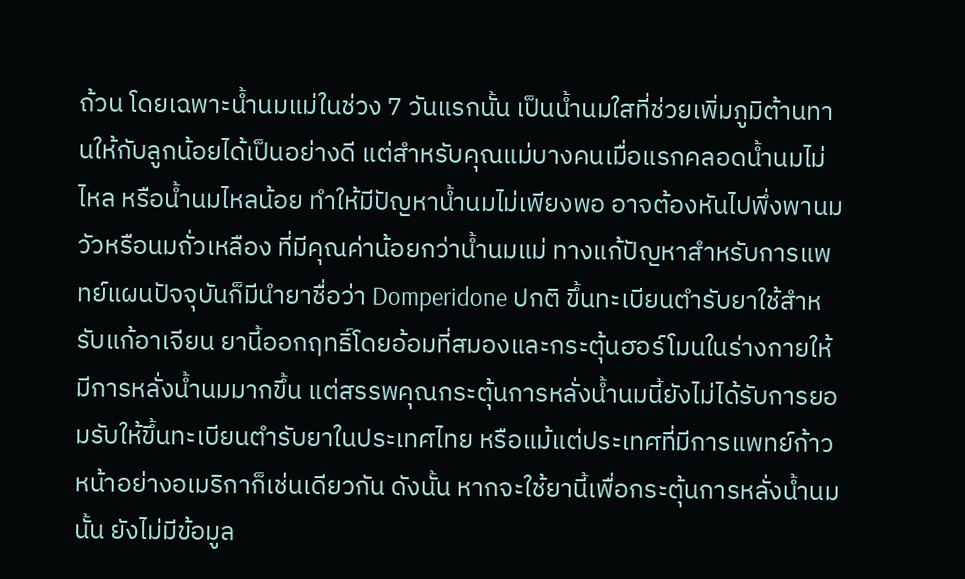ถ้วน โดยเฉพาะน้ำนมแม่ในช่วง 7 วันแรกนั้น เป็นน้ำนมใสที่ช่วยเพิ่มภูมิต้านทานให้กับลูกน้อยได้เป็นอย่างดี แต่สำหรับคุณแม่บางคนเมื่อแรกคลอดน้ำนมไม่ไหล หรือน้ำนมไหลน้อย ทำให้มีปัญหาน้ำนมไม่เพียงพอ อาจต้องหันไปพึ่งพานมวัวหรือนมถั่วเหลือง ที่มีคุณค่าน้อยกว่าน้ำนมแม่ ทางแก้ปัญหาสำหรับการแพทย์แผนปัจจุบันก็มีนำยาชื่อว่า Domperidone ปกติ ขึ้นทะเบียนตำรับยาใช้สำหรับแก้อาเจียน ยานี้ออกฤทธิ์โดยอ้อมที่สมองและกระตุ้นฮอร์โมนในร่างกายให้มีการหลั่งน้ำนมมากขึ้น แต่สรรพคุณกระตุ้นการหลั่งน้ำนมนี้ยังไม่ได้รับการยอมรับให้ขึ้นทะเบียนตำรับยาในประเทศไทย หรือแม้แต่ประเทศที่มีการแพทย์ก้าวหน้าอย่างอเมริกาก็เช่นเดียวกัน ดังนั้น หากจะใช้ยานี้เพื่อกระตุ้นการหลั่งน้ำนมนั้น ยังไม่มีข้อมูล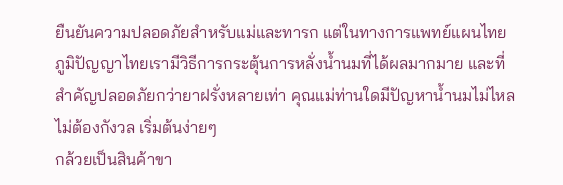ยืนยันความปลอดภัยสำหรับแม่และทารก แต่ในทางการแพทย์แผนไทย ภูมิปัญญาไทยเรามีวิธีการกระตุ้นการหลั่งน้ำนมที่ได้ผลมากมาย และที่สำคัญปลอดภัยกว่ายาฝรั่งหลายเท่า คุณแม่ท่านใดมีปัญหาน้ำนมไม่ไหลไม่ต้องกังวล เริ่มต้นง่ายๆ
กล้วยเป็นสินค้าขา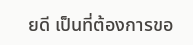ยดี เป็นที่ต้องการขอ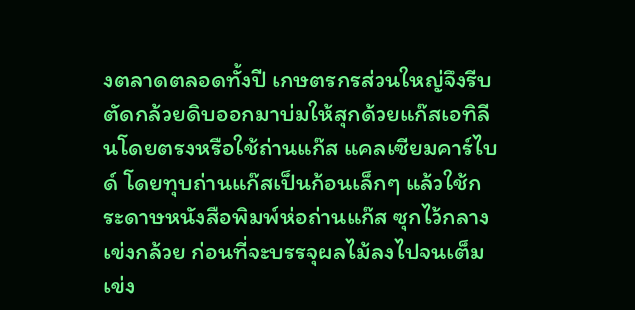งตลาดตลอดทั้งปี เกษตรกรส่วนใหญ่จึงรีบตัดกล้วยดิบออกมาบ่มให้สุกด้วยแก๊สเอทิลีนโดยตรงหรือใช้ถ่านแก๊ส แคลเซียมคาร์ไบด์ โดยทุบถ่านแก๊สเป็นก้อนเล็กๆ แล้วใช้กระดาษหนังสือพิมพ์ห่อถ่านแก๊ส ซุกไว้กลางเข่งกล้วย ก่อนที่จะบรรจุผลไม้ลงไปจนเต็มเข่ง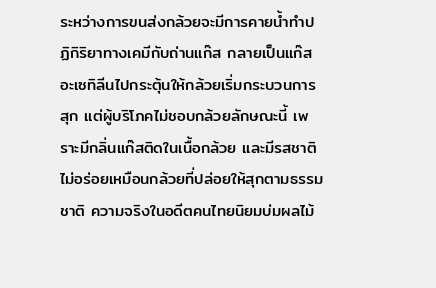ระหว่างการขนส่งกล้วยจะมีการคายน้ำทำปฏิกิริยาทางเคมีกับถ่านแก๊ส กลายเป็นแก๊สอะเซทิลีนไปกระตุ้นให้กล้วยเริ่มกระบวนการสุก แต่ผู้บริโภคไม่ชอบกล้วยลักษณะนี้ เพราะมีกลิ่นแก๊สติดในเนื้อกล้วย และมีรสชาติไม่อร่อยเหมือนกล้วยที่ปล่อยให้สุกตามธรรมชาติ ความจริงในอดีตคนไทยนิยมบ่มผลไม้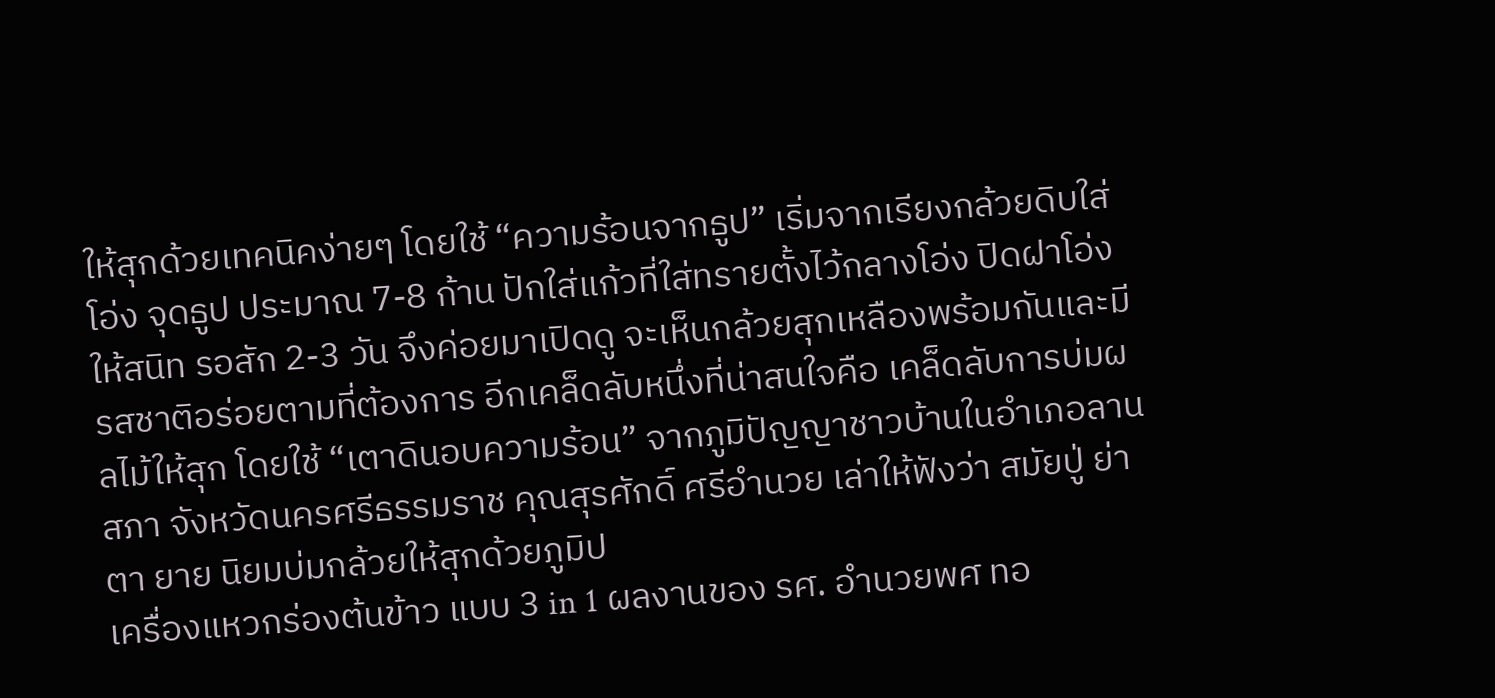ให้สุกด้วยเทคนิคง่ายๆ โดยใช้ “ความร้อนจากธูป” เริ่มจากเรียงกล้วยดิบใส่โอ่ง จุดธูป ประมาณ 7-8 ก้าน ปักใส่แก้วที่ใส่ทรายตั้งไว้กลางโอ่ง ปิดฝาโอ่งให้สนิท รอสัก 2-3 วัน จึงค่อยมาเปิดดู จะเห็นกล้วยสุกเหลืองพร้อมกันและมีรสชาติอร่อยตามที่ต้องการ อีกเคล็ดลับหนึ่งที่น่าสนใจคือ เคล็ดลับการบ่มผลไม้ให้สุก โดยใช้ “เตาดินอบความร้อน” จากภูมิปัญญาชาวบ้านในอำเภอลานสภา จังหวัดนครศรีธรรมราช คุณสุรศักดิ์ ศรีอำนวย เล่าให้ฟังว่า สมัยปู่ ย่า ตา ยาย นิยมบ่มกล้วยให้สุกด้วยภูมิป
เครื่องแหวกร่องต้นข้าว แบบ 3 in 1 ผลงานของ รศ. อำนวยพศ ทอ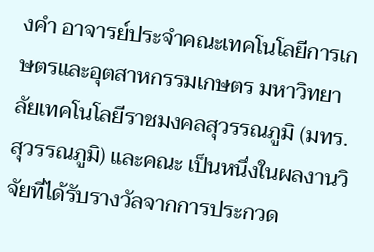งคำ อาจารย์ประจำคณะเทคโนโลยีการเกษตรและอุตสาหกรรมเกษตร มหาวิทยาลัยเทคโนโลยีราชมงคลสุวรรณภูมิ (มทร. สุวรรณภูมิ) และคณะ เป็นหนึ่งในผลงานวิจัยที่ได้รับรางวัลจากการประกวด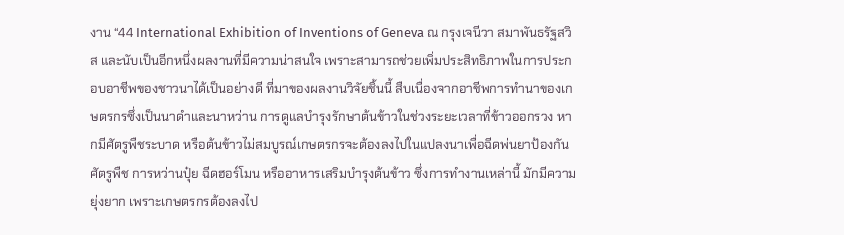งาน “44 International Exhibition of Inventions of Geneva ณ กรุงเจนีวา สมาพันธรัฐสวิส และนับเป็นอีกหนึ่งผลงานที่มีความน่าสนใจ เพราะสามารถช่วยเพิ่มประสิทธิภาพในการประกอบอาชีพของชาวนาได้เป็นอย่างดี ที่มาของผลงานวิจัยชิ้นนี้ สืบเนื่องจากอาชีพการทำนาของเกษตรกรซึ่งเป็นนาดำและนาหว่าน การดูแลบำรุงรักษาต้นข้าวในช่วงระยะเวลาที่ข้าวออกรวง หากมีศัตรูพืชระบาด หรือต้นข้าวไม่สมบูรณ์เกษตรกรจะต้องลงไปในแปลงนาเพื่อฉีดพ่นยาป้องกันศัตรูพืช การหว่านปุ๋ย ฉีดฮอร์โมน หรืออาหารเสริมบำรุงต้นข้าว ซึ่งการทำงานเหล่านี้ มักมีความยุ่งยาก เพราะเกษตรกรต้องลงไป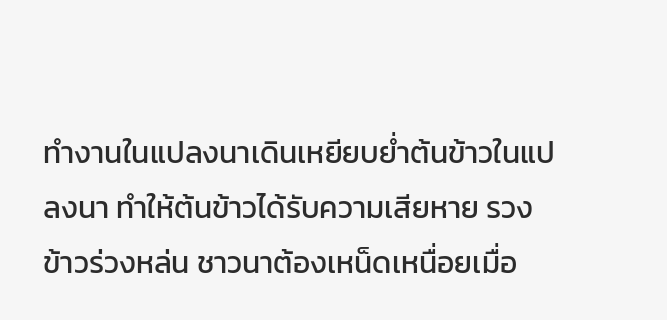ทำงานในแปลงนาเดินเหยียบย่ำต้นข้าวในแปลงนา ทำให้ต้นข้าวได้รับความเสียหาย รวงข้าวร่วงหล่น ชาวนาต้องเหน็ดเหนื่อยเมื่อ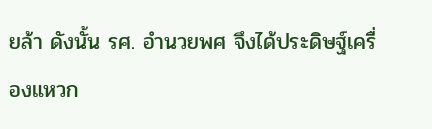ยล้า ดังนั้น รศ. อำนวยพศ จึงได้ประดิษฐ์เครื่องแหวก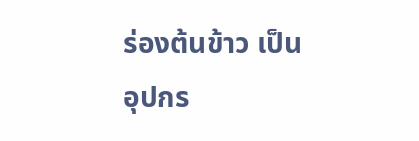ร่องต้นข้าว เป็นอุปกร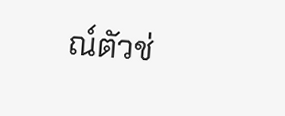ณ์ตัวช่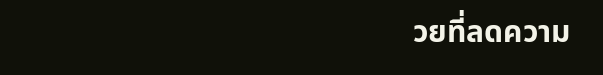วยที่ลดความ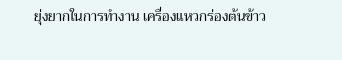ยุ่งยากในการทำงาน เครื่องแหวกร่องต้นข้าว